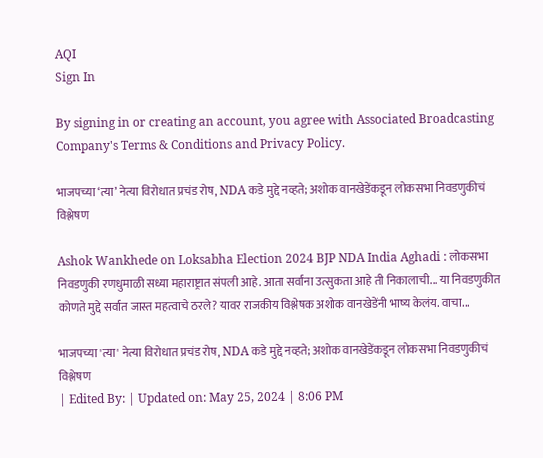AQI
Sign In

By signing in or creating an account, you agree with Associated Broadcasting Company's Terms & Conditions and Privacy Policy.

भाजपच्या ‘त्या’ नेत्या विरोधात प्रचंड रोष, NDA कडे मुद्दे नव्हते; अशोक वानखेडेंकडून लोकसभा निवडणुकीचं विश्लेषण

Ashok Wankhede on Loksabha Election 2024 BJP NDA India Aghadi : लोकसभा निवडणुकी रणधुमाळी सध्या महाराष्ट्रात संपली आहे. आता सर्वांना उत्सुकता आहे ती निकालाची... या निवडणुकीत कोणते मुद्दे सर्वात जास्त महत्वाचे ठरले? यावर राजकीय विश्लेषक अशोक वानखेडेंनी भाष्य केलंय. वाचा...

भाजपच्या 'त्या' नेत्या विरोधात प्रचंड रोष, NDA कडे मुद्दे नव्हते; अशोक वानखेडेंकडून लोकसभा निवडणुकीचं विश्लेषण
| Edited By: | Updated on: May 25, 2024 | 8:06 PM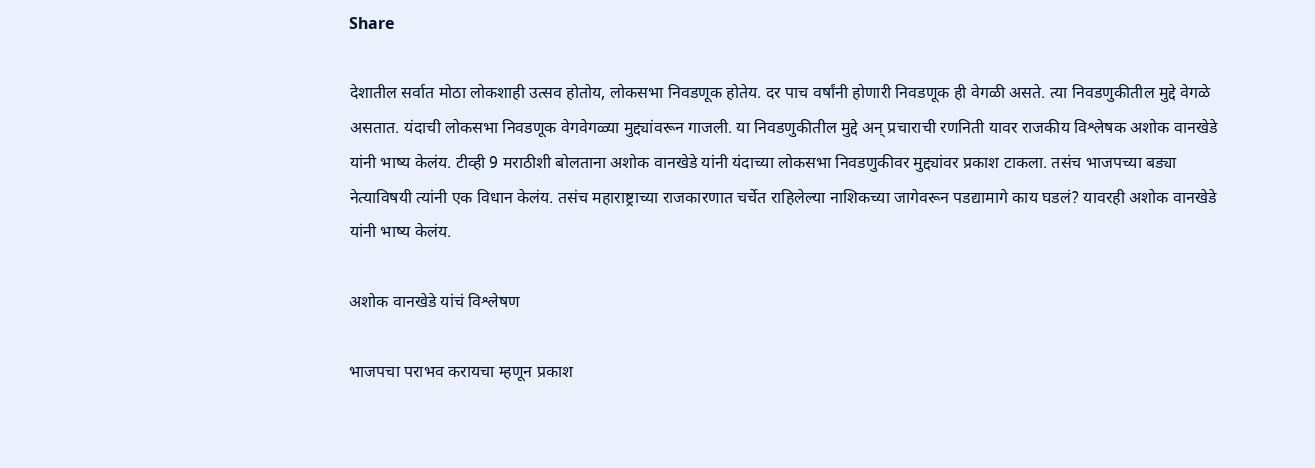Share

देशातील सर्वात मोठा लोकशाही उत्सव होतोय, लोकसभा निवडणूक होतेय. दर पाच वर्षांनी होणारी निवडणूक ही वेगळी असते. त्या निवडणुकीतील मुद्दे वेगळे असतात. यंदाची लोकसभा निवडणूक वेगवेगळ्या मुद्द्यांवरून गाजली. या निवडणुकीतील मुद्दे अन् प्रचाराची रणनिती यावर राजकीय विश्लेषक अशोक वानखेडे यांनी भाष्य केलंय. टीव्ही 9 मराठीशी बोलताना अशोक वानखेडे यांनी यंदाच्या लोकसभा निवडणुकीवर मुद्द्यांवर प्रकाश टाकला. तसंच भाजपच्या बड्या नेत्याविषयी त्यांनी एक विधान केलंय. तसंच महाराष्ट्राच्या राजकारणात चर्चेत राहिलेल्या नाशिकच्या जागेवरून पडद्यामागे काय घडलं? यावरही अशोक वानखेडे यांनी भाष्य केलंय.

अशोक वानखेडे यांचं विश्लेषण

भाजपचा पराभव करायचा म्हणून प्रकाश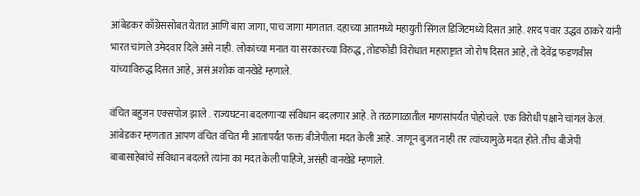आंबेडकर काँग्रेससोबत येतात आणि बारा जागा, पाच जागा मागतात. दहाच्या आतमध्ये महायुती सिंगल डिजिटमध्ये दिसत आहे. शरद पवार उद्धव ठाकरे यांनी भारत चांगले उमेदवार दिले असे नाही. लोकांच्या मनात या सरकारच्या विरुद्ध, तोडफोडी विरोधात महाराष्ट्रात जो रोष दिसत आहे, तो देवेंद्र फडणवीस यांच्याविरुद्ध दिसत आहे, असं अशोक वानखेडे म्हणाले.

वंचित बहुजन एक्सपोज झाले . राज्यघटना बदलणाऱ्या संविधान बदलणार आहे. ते तळागाळातील माणसांपर्यंत पोहोचले. एक विरोधी पक्षाने चांगलं केलं. आंबेडकर म्हणतात आपण वंचित वंचित मी आतापर्यंत फक्त बीजेपीला मदत केली आहे. जाणून बुजत नाही तर त्यांच्यामुळे मदत होते. तीच बीजेपी बाबासाहेबांचे संविधान बदलते त्यांना का मदत केली पाहिजे, असंही वानखेडे म्हणाले.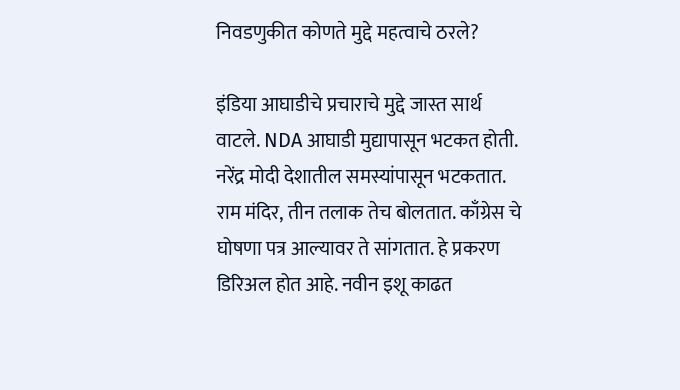निवडणुकीत कोणते मुद्दे महत्वाचे ठरले?

इंडिया आघाडीचे प्रचाराचे मुद्दे जास्त सार्थ वाटले. NDA आघाडी मुद्यापासून भटकत होती. नरेंद्र मोदी देशातील समस्यांपासून भटकतात. राम मंदिर, तीन तलाक तेच बोलतात. काँग्रेस चे घोषणा पत्र आल्यावर ते सांगतात. हे प्रकरण डिरिअल होत आहे. नवीन इशू काढत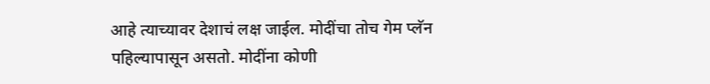आहे त्याच्यावर देशाचं लक्ष जाईल. मोदींचा तोच गेम प्लॅन पहिल्यापासून असतो. मोदींना कोणी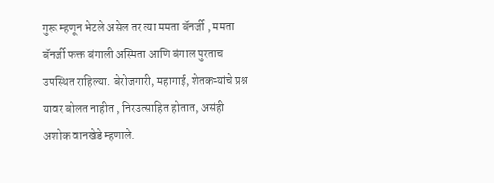गुरू म्हणून भेटले असेल तर त्या ममता बॅनर्जी , ममता बॅनर्जी फक्त बंगाली अस्मिता आणि बंगाल पुरताच उपस्थित राहिल्या. बेरोजगारी, महागाई, शेतकऱ्यांचे प्रश्न यावर बोलत नाहीत , निरउत्साहित होतात, असंही अशोक वानखेडे म्हणाले.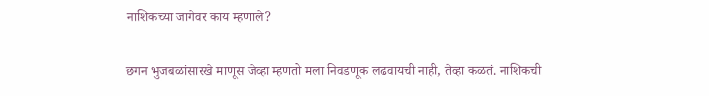नाशिकच्या जागेवर काय म्हणाले?

छगन भुजबळांसारखे माणूस जेव्हा म्हणतो मला निवडणूक लढवायची नाही, तेव्हा कळतं. नाशिकची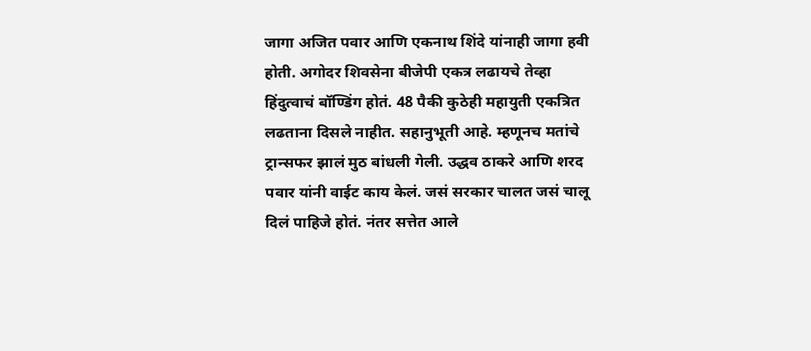जागा अजित पवार आणि एकनाथ शिंदे यांनाही जागा हवी होती. अगोदर शिवसेना बीजेपी एकत्र लढायचे तेव्हा हिंदुत्वाचं बॉण्डिंग होतं. 48 पैकी कुठेही महायुती एकत्रित लढताना दिसले नाहीत. सहानुभूती आहे. म्हणूनच मतांचे ट्रान्सफर झालं मुठ बांधली गेली. उद्धव ठाकरे आणि शरद पवार यांनी वाईट काय केलं. जसं सरकार चालत जसं चालू दिलं पाहिजे होतं. नंतर सत्तेत आले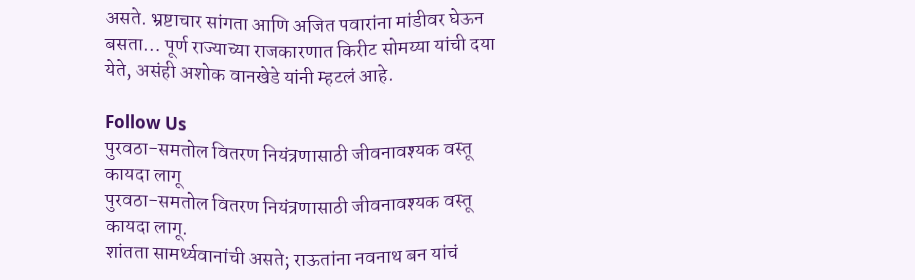असते. भ्रष्टाचार सांगता आणि अजित पवारांना मांडीवर घेऊन बसता… पूर्ण राज्याच्या राजकारणात किरीट सोमय्या यांची दया येते, असंही अशोक वानखेडे यांनी म्हटलं आहे.

Follow Us
पुरवठा-समतोल वितरण नियंत्रणासाठी जीवनावश्यक वस्तू कायदा लागू
पुरवठा-समतोल वितरण नियंत्रणासाठी जीवनावश्यक वस्तू कायदा लागू.
शांतता सामर्थ्यवानांची असते; राऊतांना नवनाथ बन यांचं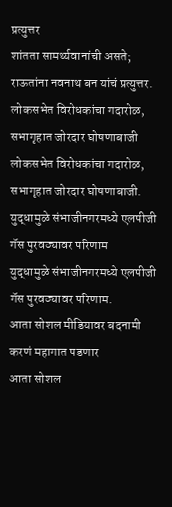प्रत्युत्तर
शांतता सामर्थ्यवानांची असते; राऊतांना नवनाथ बन यांचं प्रत्युत्तर.
लोकसभेत विरोधकांचा गदारोळ, सभागृहात जोरदार घोषणाबाजी
लोकसभेत विरोधकांचा गदारोळ, सभागृहात जोरदार घोषणाबाजी.
युद्धामुळे संभाजीनगरमध्ये एलपीजी गॅस पुरवठ्यावर परिणाम
युद्धामुळे संभाजीनगरमध्ये एलपीजी गॅस पुरवठ्यावर परिणाम.
आता सोशल मीडियावर बदनामी करणं महागात पडणार
आता सोशल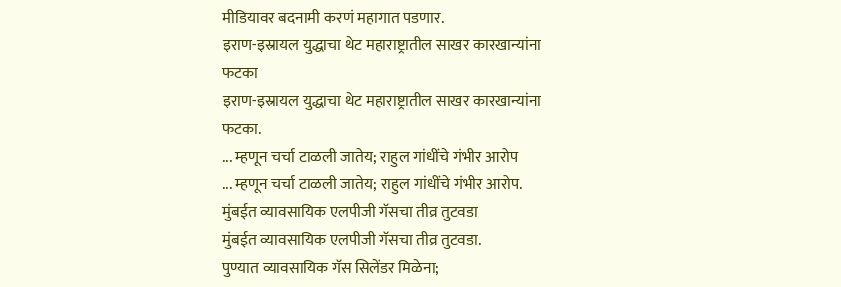मीडियावर बदनामी करणं महागात पडणार.
इराण-इस्रायल युद्धाचा थेट महाराष्ट्रातील साखर कारखान्यांना फटका
इराण-इस्रायल युद्धाचा थेट महाराष्ट्रातील साखर कारखान्यांना फटका.
... म्हणून चर्चा टाळली जातेय; राहुल गांधींचे गंभीर आरोप
... म्हणून चर्चा टाळली जातेय; राहुल गांधींचे गंभीर आरोप.
मुंबईत व्यावसायिक एलपीजी गॅसचा तीव्र तुटवडा
मुंबईत व्यावसायिक एलपीजी गॅसचा तीव्र तुटवडा.
पुण्यात व्यावसायिक गॅस सिलेंडर मिळेना;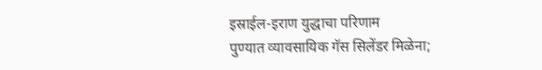इस्राईल-इराण युद्धाचा परिणाम
पुण्यात व्यावसायिक गॅस सिलेंडर मिळेना;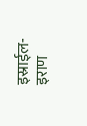इस्राईल-इराण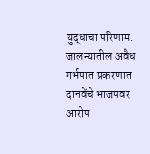युद्धाचा परिणाम.
जालन्यातील अवैध गर्भपात प्रकरणात दानवेंचे भाजपवर आरोप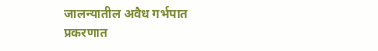जालन्यातील अवैध गर्भपात प्रकरणात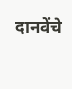दानवेंचे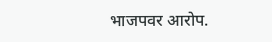भाजपवर आरोप.